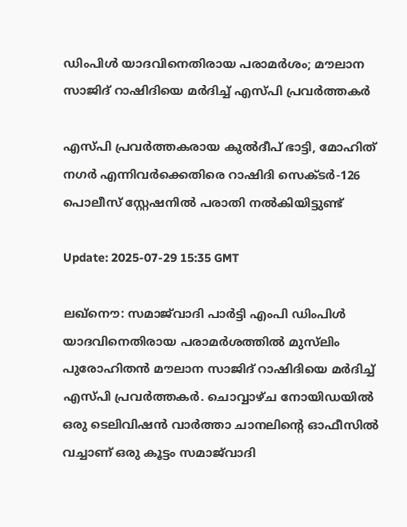ഡിംപിൾ യാദവിനെതിരായ പരാമർശം; മൗലാന സാജിദ് റാഷിദിയെ മര്‍ദിച്ച് എസ്‍പി പ്രവര്‍ത്തകര്‍

എസ്പി പ്രവർത്തകരായ കുൽദീപ് ഭാട്ടി, മോഹിത് നഗർ എന്നിവര്‍ക്കെതിരെ റാഷിദി സെക്ടര്‍-126 പൊലീസ് സ്റ്റേഷനിൽ പരാതി നൽകിയിട്ടുണ്ട്

Update: 2025-07-29 15:35 GMT

ലഖ്നൌ: സമാജ്‍വാദി പാര്‍ട്ടി എംപി ഡിംപിൾ യാദവിനെതിരായ പരാമര്‍ശത്തിൽ മുസ്‍ലിം പുരോഹിതൻ മൗലാന സാജിദ് റാഷിദിയെ മര്‍ദിച്ച് എസ്‍പി പ്രവര്‍ത്തകര്‍. ചൊവ്വാഴ്ച നോയിഡയിൽ ഒരു ടെലിവിഷൻ വാർത്താ ചാനലിന്‍റെ ഓഫീസിൽ വച്ചാണ് ഒരു കൂട്ടം സമാജ്‍വാദി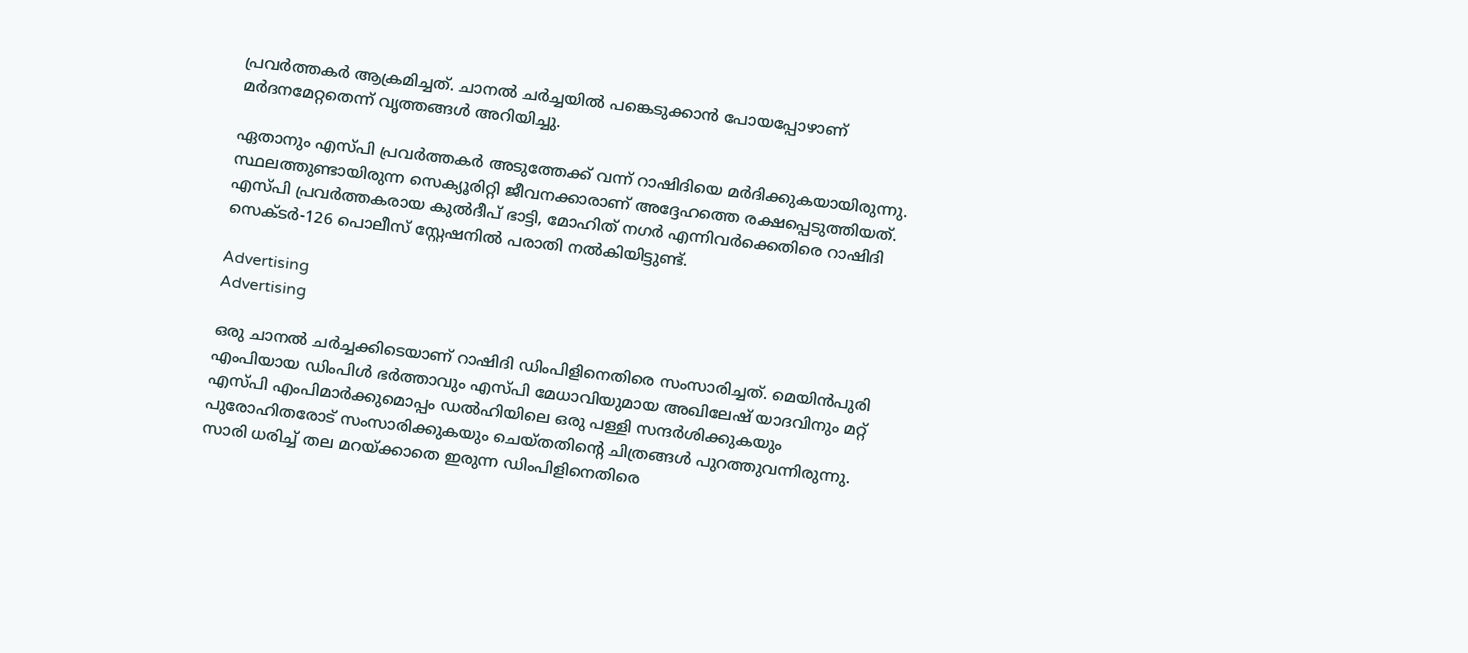പ്രവര്‍ത്തകര്‍ ആക്രമിച്ചത്. ചാനൽ ചര്‍ച്ചയിൽ പങ്കെടുക്കാൻ പോയപ്പോഴാണ് മര്‍ദനമേറ്റതെന്ന് വൃത്തങ്ങൾ അറിയിച്ചു.

ഏതാനും എസ്‍പി പ്രവര്‍ത്തകര്‍ അടുത്തേക്ക് വന്ന് റാഷിദിയെ മര്‍ദിക്കുകയായിരുന്നു. സ്ഥലത്തുണ്ടായിരുന്ന സെക്യൂരിറ്റി ജീവനക്കാരാണ് അദ്ദേഹത്തെ രക്ഷപ്പെടുത്തിയത്. എസ്പി പ്രവർത്തകരായ കുൽദീപ് ഭാട്ടി, മോഹിത് നഗർ എന്നിവര്‍ക്കെതിരെ റാഷിദി സെക്ടര്‍-126 പൊലീസ് സ്റ്റേഷനിൽ പരാതി നൽകിയിട്ടുണ്ട്.

Advertising
Advertising

ഒരു ചാനൽ ചര്‍ച്ചക്കിടെയാണ് റാഷിദി ഡിംപിളിനെതിരെ സംസാരിച്ചത്. മെയിൻപുരി എംപിയായ ഡിംപിൾ ഭർത്താവും എസ്പി മേധാവിയുമായ അഖിലേഷ് യാദവിനും മറ്റ് എസ്പി എംപിമാർക്കുമൊപ്പം ഡൽഹിയിലെ ഒരു പള്ളി സന്ദര്‍ശിക്കുകയും പുരോഹിതരോട് സംസാരിക്കുകയും ചെയ്തതിന്‍റെ ചിത്രങ്ങൾ പുറത്തുവന്നിരുന്നു. സാരി ധരിച്ച് തല മറയ്ക്കാതെ ഇരുന്ന ഡിംപിളിനെതിരെ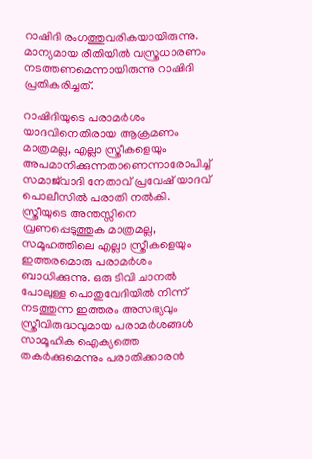റാഷിദി രംഗത്തുവരികയായിരുന്നു. മാന്യമായ രീതിയിൽ വസ്ത്രധാരണം നടത്തണമെന്നായിരുന്നു റാഷിദി പ്രതികരിച്ചത്.

റാഷിദിയുടെ പരാമർശം യാദവിനെതിരായ ആക്രമണം മാത്രമല്ല, എല്ലാ സ്ത്രീകളെയും അപമാനിക്കുന്നതാണെന്നാരോപിച്ച് സമാജ്‌വാദി നേതാവ് പ്രവേഷ് യാദവ് പൊലീസിൽ പരാതി നൽകി. സ്ത്രീയുടെ അന്തസ്സിനെ വ്രണപ്പെടുത്തുക മാത്രമല്ല, സമൂഹത്തിലെ എല്ലാ സ്ത്രീകളെയും ഇത്തരമൊരു പരാമർശം ബാധിക്കുന്നു. ഒരു ടിവി ചാനൽ പോലുള്ള പൊതുവേദിയിൽ നിന്ന് നടത്തുന്ന ഇത്തരം അസഭ്യവും സ്ത്രീവിരുദ്ധവുമായ പരാമർശങ്ങൾ സാമൂഹിക ഐക്യത്തെ തകർക്കുമെന്നും പരാതിക്കാരൻ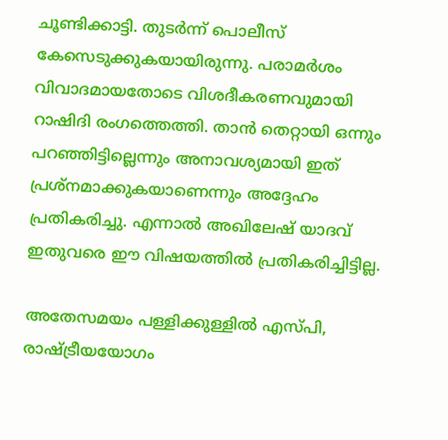ചൂണ്ടിക്കാട്ടി. തുടര്‍ന്ന് പൊലീസ് കേസെടുക്കുകയായിരുന്നു. പരാമര്‍ശം വിവാദമായതോടെ വിശദീകരണവുമായി റാഷിദി രംഗത്തെത്തി. താൻ തെറ്റായി ഒന്നും പറഞ്ഞിട്ടില്ലെന്നും അനാവശ്യമായി ഇത് പ്രശ്‌നമാക്കുകയാണെന്നും അദ്ദേഹം പ്രതികരിച്ചു. എന്നാൽ അഖിലേഷ് യാദവ് ഇതുവരെ ഈ വിഷയത്തിൽ പ്രതികരിച്ചിട്ടില്ല.

അതേസമയം പള്ളിക്കുള്ളിൽ എസ്പി, രാഷ്ട്രീയയോഗം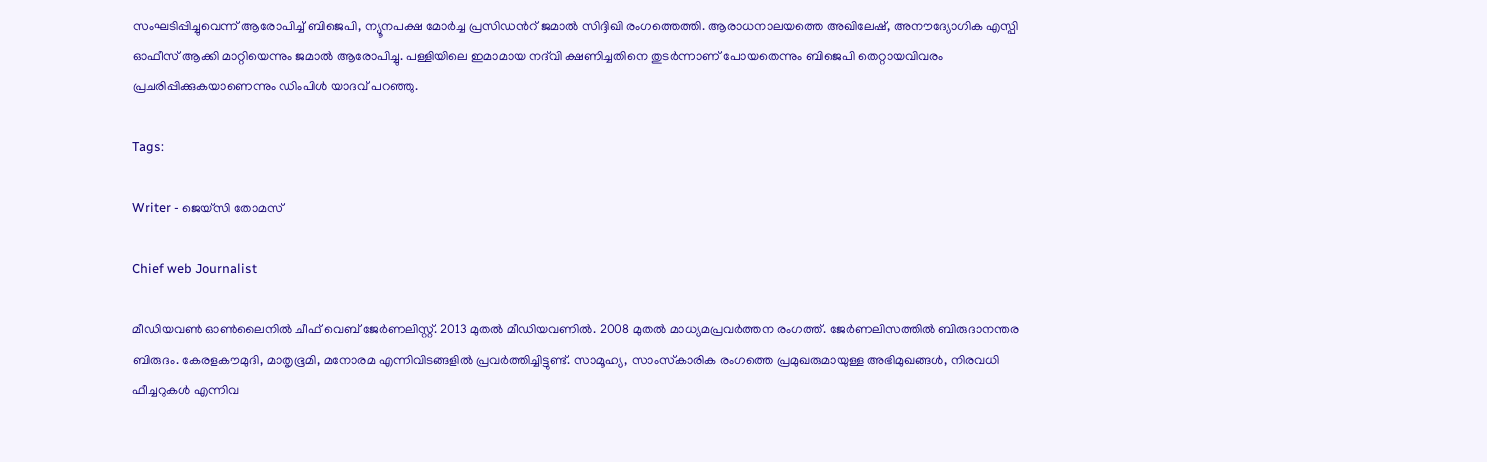സംഘടിപ്പിച്ചുവെന്ന് ആരോപിച്ച് ബിജെപി, ന്യൂനപക്ഷ മോര്‍ച്ച പ്രസിഡന്‍റ് ജമാല്‍ സിദ്ദിഖി രംഗത്തെത്തി. ആരാധനാലയത്തെ അഖിലേഷ്, അനൗദ്യോഗിക എസ്പി ഓഫീസ് ആക്കി മാറ്റിയെന്നും ജമാല്‍ ആരോപിച്ചു. പള്ളിയിലെ ഇമാമായ നദ്‌വി ക്ഷണിച്ചതിനെ തുടര്‍ന്നാണ് പോയതെന്നും ബിജെപി തെറ്റായവിവരം പ്രചരിപ്പിക്കുകയാണെന്നും ഡിംപിള്‍ യാദവ് പറഞ്ഞു.

Tags:

Writer - ജെയ്സി തോമസ്

Chief web Journalist

മീഡിയവൺ ഓൺലൈനിൽ ചീഫ് വെബ് ജേർണലിസ്റ്റ്. 2013 മുതൽ മീഡിയവണിൽ. 2008 മുതൽ മാധ്യമപ്രവർത്തന രംഗത്ത്. ജേർണലിസത്തിൽ ബിരുദാനന്തര ബിരുദം. കേരളകൗമുദി, മാതൃഭൂമി, മനോരമ എന്നിവിടങ്ങളിൽ പ്രവർത്തിച്ചിട്ടുണ്ട്. സാമൂഹ്യ, സാംസ്‌കാരിക രംഗത്തെ പ്രമുഖരുമായുള്ള അഭിമുഖങ്ങൾ, നിരവധി ഫീച്ചറുകൾ എന്നിവ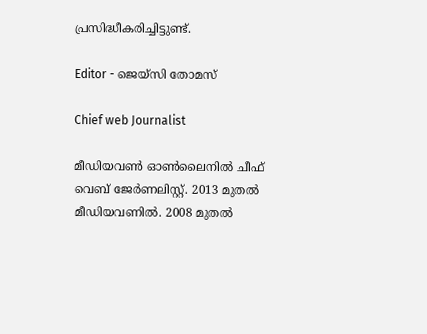പ്രസിദ്ധീകരിച്ചിട്ടുണ്ട്.

Editor - ജെയ്സി തോമസ്

Chief web Journalist

മീഡിയവൺ ഓൺലൈനിൽ ചീഫ് വെബ് ജേർണലിസ്റ്റ്. 2013 മുതൽ മീഡിയവണിൽ. 2008 മുതൽ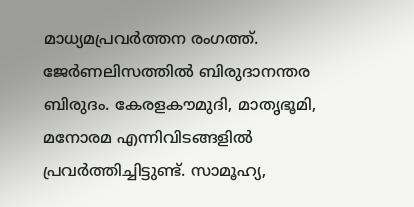മാധ്യമപ്രവർത്തന രംഗത്ത്. ജേർണലിസത്തിൽ ബിരുദാനന്തര ബിരുദം. കേരളകൗമുദി, മാതൃഭൂമി, മനോരമ എന്നിവിടങ്ങളിൽ പ്രവർത്തിച്ചിട്ടുണ്ട്. സാമൂഹ്യ,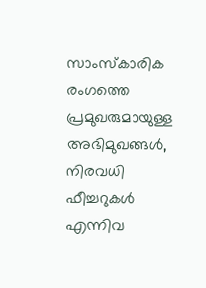സാംസ്‌കാരിക രംഗത്തെ പ്രമുഖരുമായുള്ള അഭിമുഖങ്ങൾ, നിരവധി ഫീച്ചറുകൾ എന്നിവ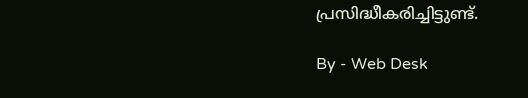പ്രസിദ്ധീകരിച്ചിട്ടുണ്ട്.

By - Web Desk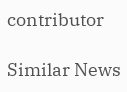contributor

Similar News